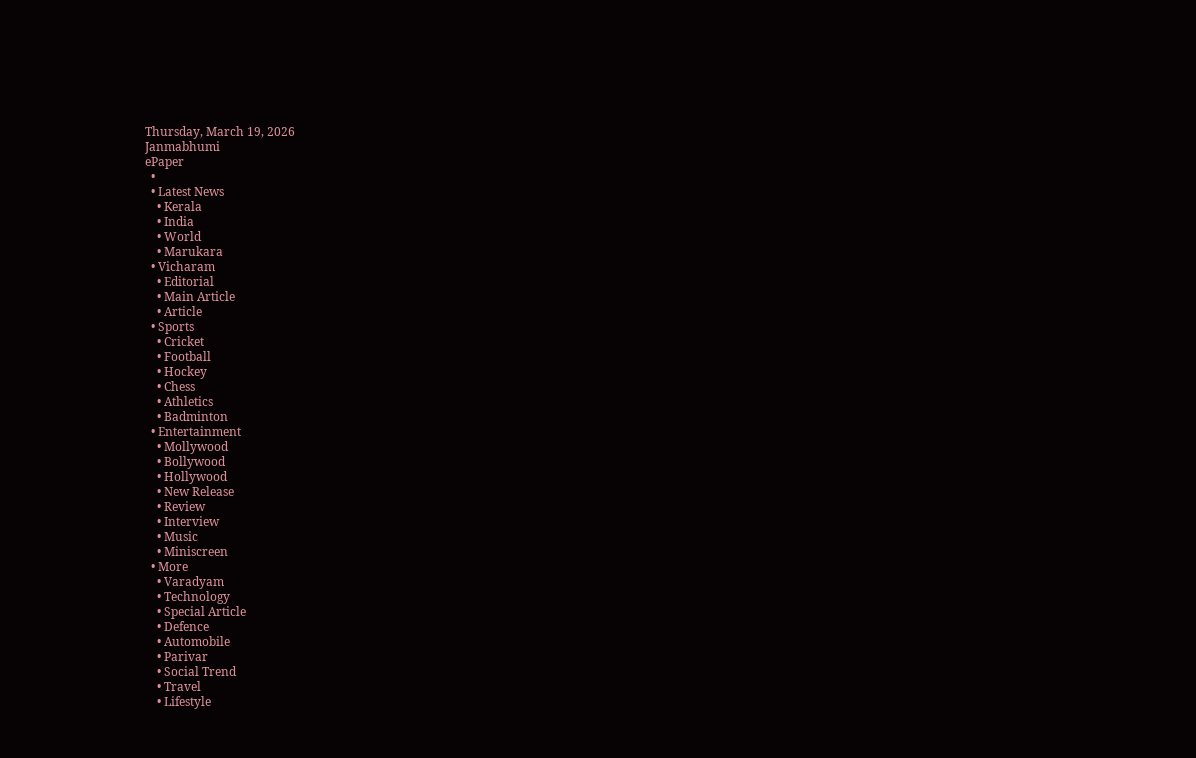Thursday, March 19, 2026
Janmabhumi
ePaper
  •
  • Latest News
    • Kerala
    • India
    • World
    • Marukara
  • Vicharam
    • Editorial
    • Main Article
    • Article
  • Sports
    • Cricket
    • Football
    • Hockey
    • Chess
    • Athletics
    • Badminton
  • Entertainment
    • Mollywood
    • Bollywood
    • Hollywood
    • New Release
    • Review
    • Interview
    • Music
    • Miniscreen
  • More
    • Varadyam
    • Technology
    • Special Article
    • Defence
    • Automobile
    • Parivar
    • Social Trend
    • Travel
    • Lifestyle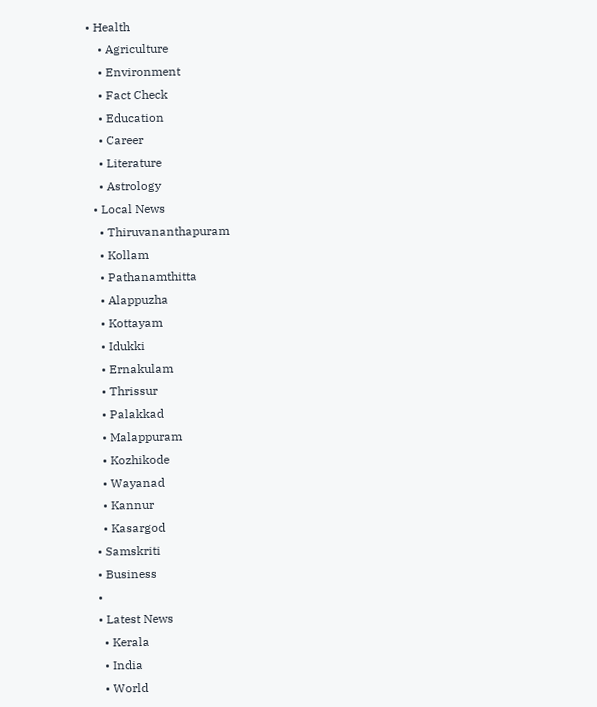• Health
    • Agriculture
    • Environment
    • Fact Check
    • Education
    • Career
    • Literature
    • Astrology
  • Local News
    • Thiruvananthapuram
    • Kollam
    • Pathanamthitta
    • Alappuzha
    • Kottayam
    • Idukki
    • Ernakulam
    • Thrissur
    • Palakkad
    • Malappuram
    • Kozhikode
    • Wayanad
    • Kannur
    • Kasargod
  • Samskriti
  • Business
  •
  • Latest News
    • Kerala
    • India
    • World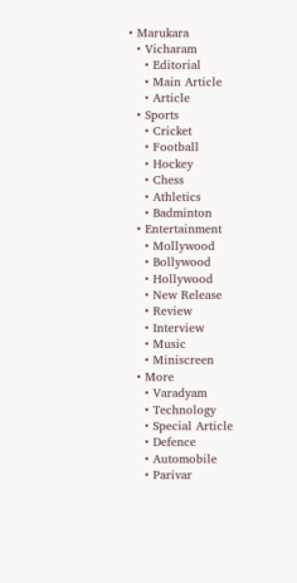• Marukara
  • Vicharam
    • Editorial
    • Main Article
    • Article
  • Sports
    • Cricket
    • Football
    • Hockey
    • Chess
    • Athletics
    • Badminton
  • Entertainment
    • Mollywood
    • Bollywood
    • Hollywood
    • New Release
    • Review
    • Interview
    • Music
    • Miniscreen
  • More
    • Varadyam
    • Technology
    • Special Article
    • Defence
    • Automobile
    • Parivar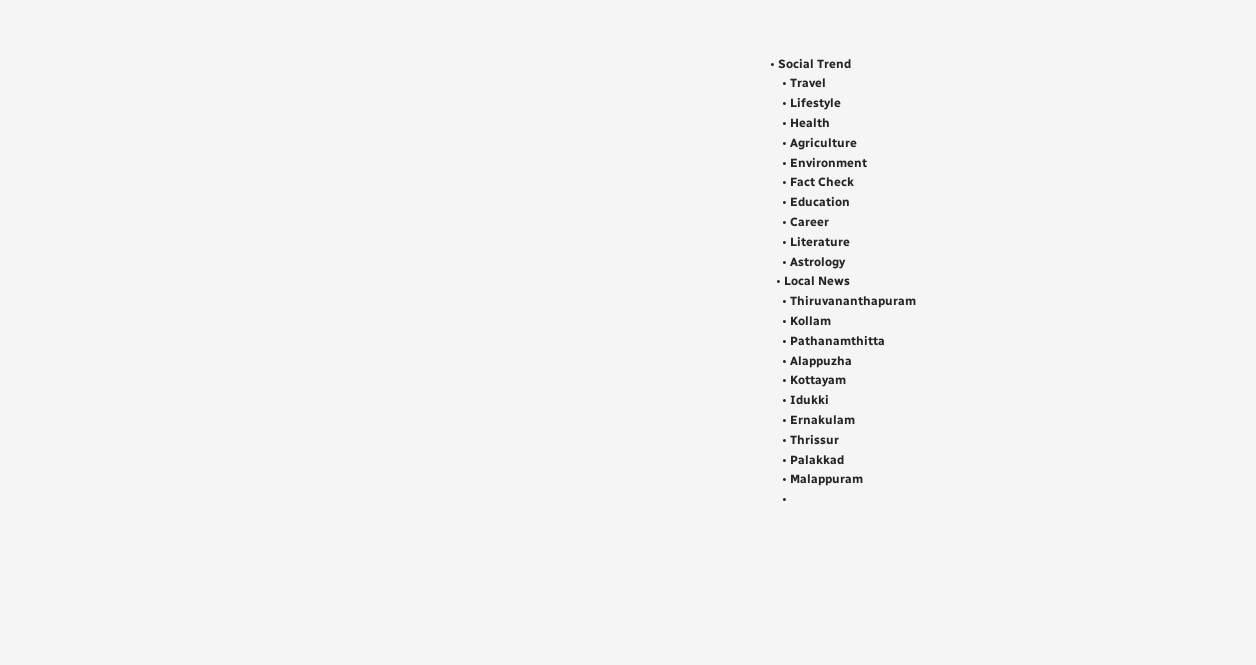• Social Trend
    • Travel
    • Lifestyle
    • Health
    • Agriculture
    • Environment
    • Fact Check
    • Education
    • Career
    • Literature
    • Astrology
  • Local News
    • Thiruvananthapuram
    • Kollam
    • Pathanamthitta
    • Alappuzha
    • Kottayam
    • Idukki
    • Ernakulam
    • Thrissur
    • Palakkad
    • Malappuram
    •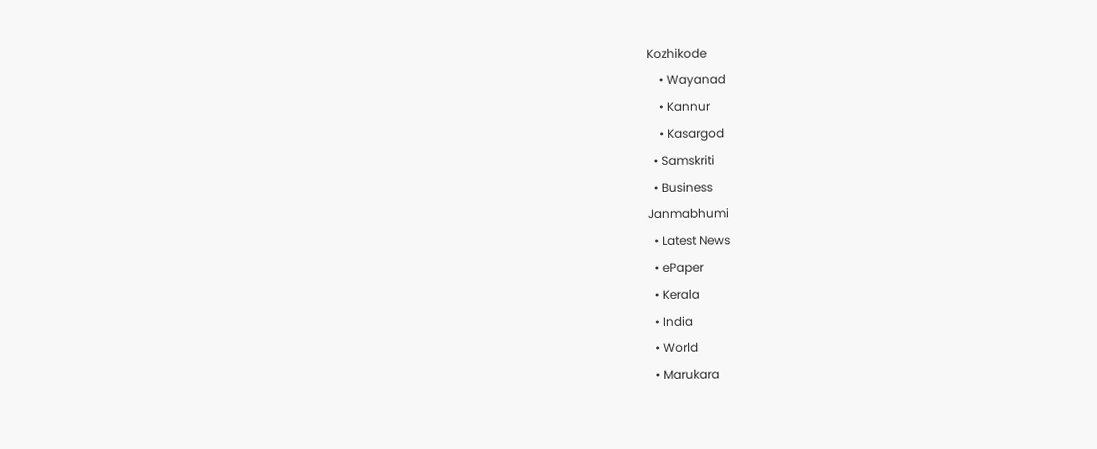Kozhikode
    • Wayanad
    • Kannur
    • Kasargod
  • Samskriti
  • Business
Janmabhumi
  • Latest News
  • ePaper
  • Kerala
  • India
  • World
  • Marukara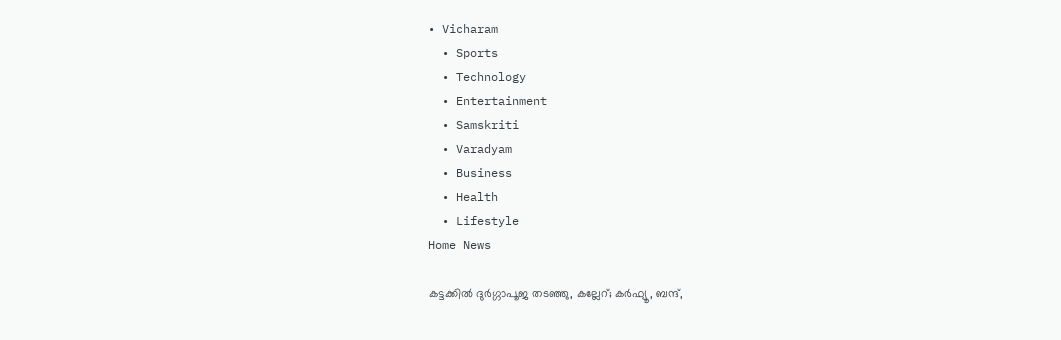• Vicharam
  • Sports
  • Technology
  • Entertainment
  • Samskriti
  • Varadyam
  • Business
  • Health
  • Lifestyle
Home News

കട്ടക്കിൽ ദുർഗ്ഗാപൂജ തടഞ്ഞു, കല്ലേറ്; കർഫ്യൂ, ബന്ദ്,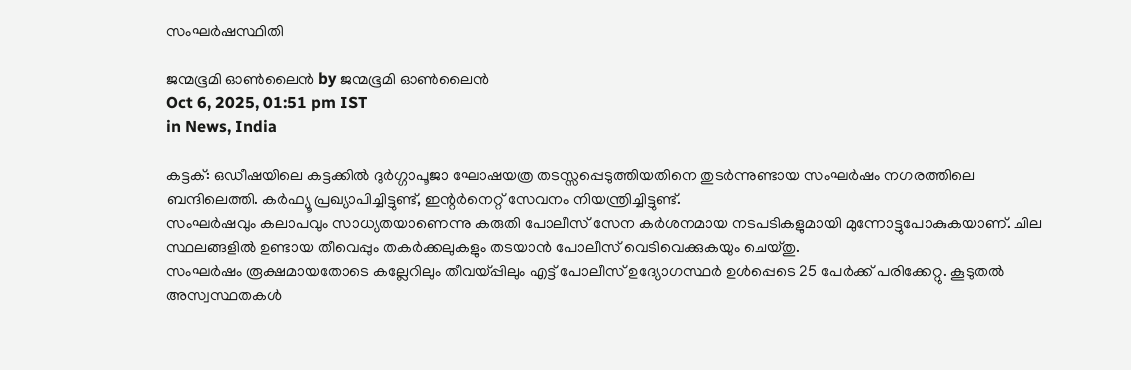സംഘർഷസ്ഥിതി

ജന്മഭൂമി ഓണ്‍ലൈന്‍ by ജന്മഭൂമി ഓണ്‍ലൈന്‍
Oct 6, 2025, 01:51 pm IST
in News, India

കട്ടക്: ഒഡീഷയിലെ കട്ടക്കിൽ ദുർഗ്ഗാപൂജാ ഘോഷയത്ര തടസ്സപ്പെടുത്തിയതിനെ തുടർന്നുണ്ടായ സംഘർഷം നഗരത്തിലെ ബന്ദിലെത്തി. കർഫ്യൂ പ്രഖ്യാപിച്ചിട്ടുണ്ട്, ഇന്റർനെറ്റ് സേവനം നിയന്ത്രിച്ചിട്ടുണ്ട്.
സംഘർഷവും കലാപവും സാധ്യതയാണെന്നു കരുതി പോലീസ് സേന കർശനമായ നടപടികളുമായി മുന്നോട്ടുപോകുകയാണ്. ചില സ്ഥലങ്ങളിൽ ഉണ്ടായ തീവെപ്പും തകർക്കലുകളും തടയാൻ പോലീസ് വെടിവെക്കുകയും ചെയ്തു.
സംഘർഷം രൂക്ഷമായതോടെ കല്ലേറിലും തീവയ്‌പ്പിലും എട്ട് പോലീസ് ഉദ്യോഗസ്ഥർ ഉൾപ്പെടെ 25 പേർക്ക് പരിക്കേറ്റു. കൂടുതൽ അസ്വസ്ഥതകൾ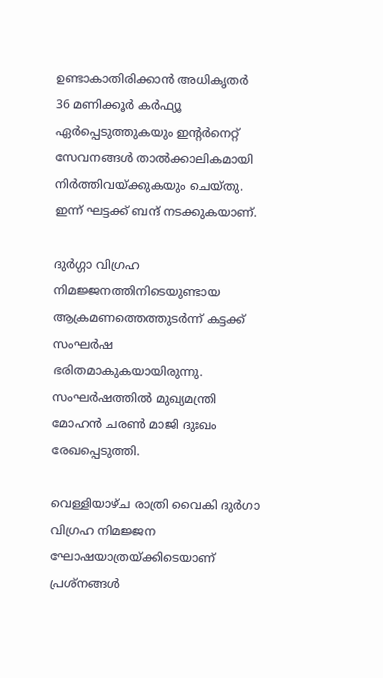ഉണ്ടാകാതിരിക്കാൻ അധികൃതർ 36 മണിക്കൂർ കർഫ്യൂ ഏർപ്പെടുത്തുകയും ഇന്റർനെറ്റ് സേവനങ്ങൾ താൽക്കാലികമായി നിർത്തിവയ്‌ക്കുകയും ചെയ്തു. ഇന്ന് ഘട്ടക്ക് ബന്ദ് നടക്കുകയാണ്.

ദുർഗ്ഗാ വിഗ്രഹ നിമജ്ജനത്തിനിടെയുണ്ടായ ആക്രമണത്തെത്തുടർന്ന് കട്ടക്ക് സംഘർഷ ഭരിതമാകുകയായിരുന്നു. സംഘർഷത്തിൽ മുഖ്യമന്ത്രി മോഹൻ ചരൺ മാജി ദുഃഖം രേഖപ്പെടുത്തി.

വെള്ളിയാഴ്ച രാത്രി വൈകി ദുർഗാ വിഗ്രഹ നിമജ്ജന ഘോഷയാത്രയ്‌ക്കിടെയാണ് പ്രശ്‌നങ്ങൾ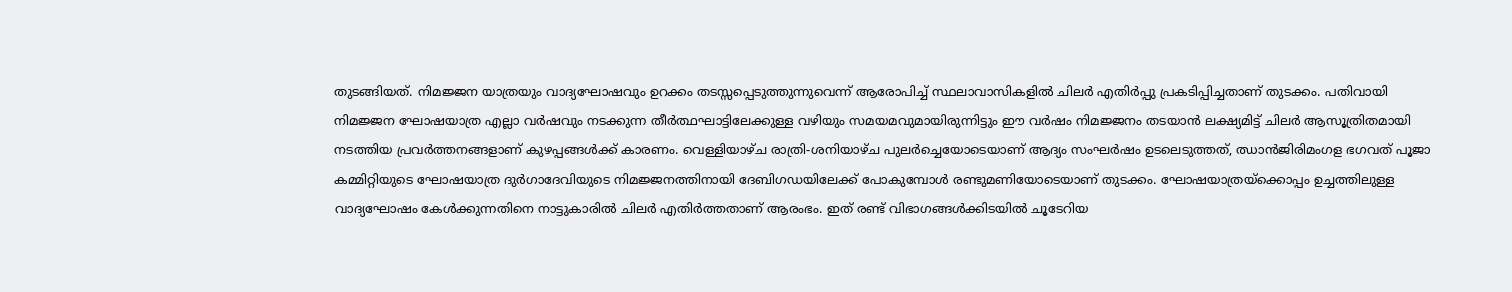തുടങ്ങിയത്. നിമജ്ജന യാത്രയും വാദ്യഘോഷവും ഉറക്കം തടസ്സപ്പെടുത്തുന്നുവെന്ന് ആരോപിച്ച് സ്ഥലാവാസികളിൽ ചിലർ എതിർപ്പു പ്രകടിപ്പിച്ചതാണ് തുടക്കം. പതിവായി നിമജ്ജന ഘോഷയാത്ര എല്ലാ വർഷവും നടക്കുന്ന തീർത്ഥഘാട്ടിലേക്കുള്ള വഴിയും സമയമവുമായിരുന്നിട്ടും ഈ വർഷം നിമജ്ജനം തടയാൻ ലക്ഷ്യമിട്ട് ചിലർ ആസൂത്രിതമായി നടത്തിയ പ്രവർത്തനങ്ങളാണ് കുഴപ്പങ്ങൾക്ക് കാരണം. വെള്ളിയാഴ്ച രാത്രി-ശനിയാഴ്ച പുലർച്ചെയോടെയാണ് ആദ്യം സംഘർഷം ഉടലെടുത്തത്, ഝാൻജിരിമംഗള ഭഗവത് പൂജാ കമ്മിറ്റിയുടെ ഘോഷയാത്ര ദുർഗാദേവിയുടെ നിമജ്ജനത്തിനായി ദേബിഗഡയിലേക്ക് പോകുമ്പോൾ രണ്ടുമണിയോടെയാണ് തുടക്കം. ഘോഷയാത്രയ്‌ക്കൊപ്പം ഉച്ചത്തിലുള്ള വാദ്യഘോഷം കേൾക്കുന്നതിനെ നാട്ടുകാരിൽ ചിലർ എതിർത്തതാണ് ആരംഭം. ഇത് രണ്ട് വിഭാഗങ്ങൾക്കിടയിൽ ചൂടേറിയ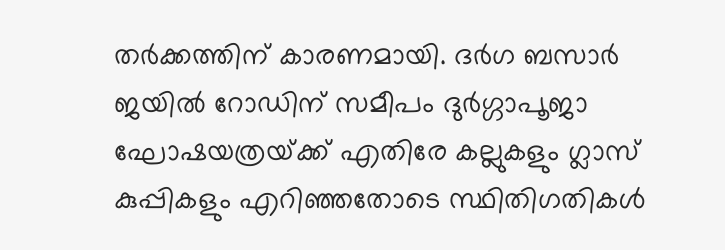തർക്കത്തിന് കാരണമായി. ദർഗ ബസാർ ജയിൽ റോഡിന് സമീപം ദുർഗ്ഗാപൂജാ ഘോഷയത്രയ്‌ക്ക് എതിരേ കല്ലുകളും ഗ്ലാസ് കുപ്പികളും എറിഞ്ഞതോടെ സ്ഥിതിഗതികൾ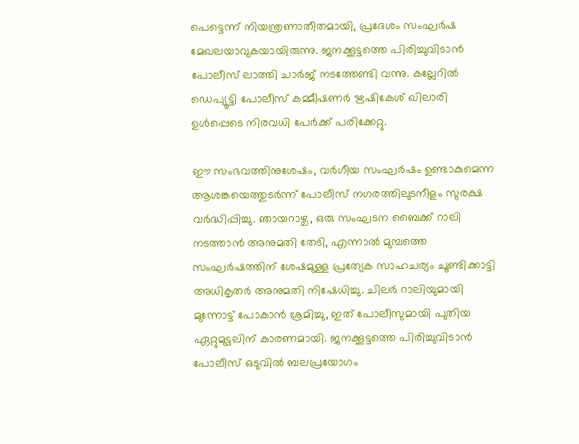പെട്ടെന്ന് നിയന്ത്രണാതീതമായി, പ്രദേശം സംഘർഷ മേഖലയാവുകയായിരുന്നു. ജനക്കൂട്ടത്തെ പിരിച്ചുവിടാൻ പോലീസ് ലാത്തി ചാർജ് നടത്തേണ്ടി വന്നു. കല്ലേറിൽ ഡെപ്യൂട്ടി പോലീസ് കമ്മീഷണർ ഋഷികേശ് ഖിലാരി ഉൾപ്പെടെ നിരവധി പേർക്ക് പരിക്കേറ്റു.

ഈ സംഭവത്തിനുശേഷം, വർഗീയ സംഘർഷം ഉണ്ടാകുമെന്ന ആശങ്കയെത്തുടർന്ന് പോലീസ് നഗരത്തിലുടനീളം സുരക്ഷ വർദ്ധിപ്പിച്ചു. ഞായറാഴ്ച, ഒരു സംഘടന ബൈക്ക് റാലി നടത്താൻ അനുമതി തേടി, എന്നാൽ മുമ്പത്തെ സംഘർഷത്തിന് ശേഷമുള്ള പ്രത്യേക സാഹചര്യം ചൂണ്ടിക്കാട്ടി അധികൃതർ അനുമതി നിഷേധിച്ചു. ചിലർ റാലിയുമായി മുന്നോട്ട് പോകാൻ ശ്രമിച്ചു, ഇത് പോലീസുമായി പുതിയ ഏറ്റുമുട്ടലിന് കാരണമായി. ജനക്കൂട്ടത്തെ പിരിച്ചുവിടാൻ പോലീസ് ഒടുവിൽ ബലപ്രയോഗം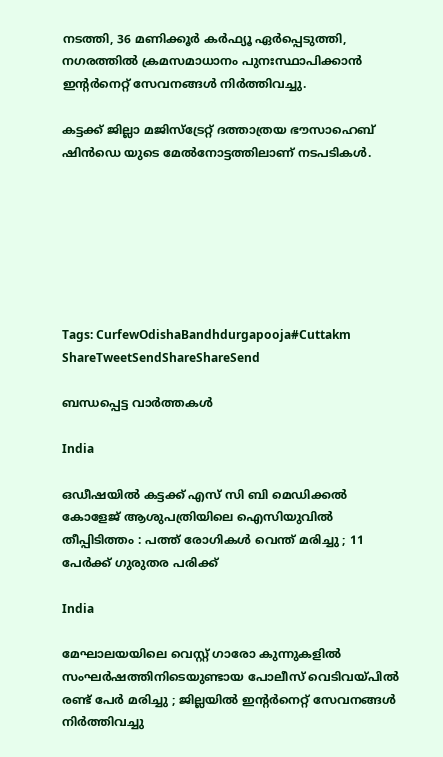നടത്തി, 36 മണിക്കൂർ കർഫ്യൂ ഏർപ്പെടുത്തി, നഗരത്തിൽ ക്രമസമാധാനം പുനഃസ്ഥാപിക്കാൻ ഇന്റർനെറ്റ് സേവനങ്ങൾ നിർത്തിവച്ചു.

കട്ടക്ക് ജില്ലാ മജിസ്‌ട്രേറ്റ് ദത്താത്രയ ഭൗസാഹെബ് ഷിൻഡെ യുടെ മേൽനോട്ടത്തിലാണ് നടപടികൾ.







Tags: CurfewOdishaBandhdurgapooja#Cuttakm
ShareTweetSendShareShareSend

ബന്ധപ്പെട്ട വാര്‍ത്തകള്‍

India

ഒഡീഷയിൽ കട്ടക്ക് എസ് സി ബി മെഡിക്കൽ കോളേജ് ആശുപത്രിയിലെ ഐസിയുവിൽ തീപ്പിടിത്തം : പത്ത് രോഗികൾ വെന്ത് മരിച്ചു ; 11 പേർക്ക് ഗുരുതര പരിക്ക്

India

മേഘാലയയിലെ വെസ്റ്റ് ഗാരോ കുന്നുകളിൽ സംഘർഷത്തിനിടെയുണ്ടായ പോലീസ് വെടിവയ്‌പിൽ രണ്ട് പേർ മരിച്ചു ; ജില്ലയിൽ ഇന്റർനെറ്റ് സേവനങ്ങൾ നിർത്തിവച്ചു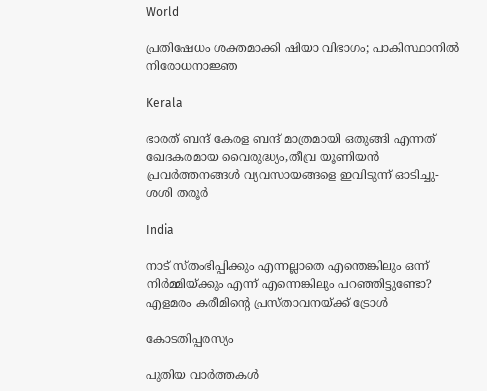World

പ്രതിഷേധം ശക്തമാക്കി ഷിയാ വിഭാഗം; പാകിസ്ഥാനില്‍ നിരോധനാജ്ഞ

Kerala

ഭാരത് ബന്ദ് കേരള ബന്ദ് മാത്രമായി ഒതുങ്ങി എന്നത് ഖേദകരമായ വൈരുദ്ധ്യം,തീവ്ര യൂണിയന്‍ പ്രവര്‍ത്തനങ്ങള്‍ വ്യവസായങ്ങളെ ഇവിടുന്ന് ഓടിച്ചു- ശശി തരൂര്‍

India

നാട് സ്തംഭിപ്പിക്കും എന്നല്ലാതെ എന്തെങ്കിലും ഒന്ന് നിര്‍മ്മിയ്‌ക്കും എന്ന് എന്നെങ്കിലും പറഞ്ഞിട്ടുണ്ടോ? എളമരം കരീമിന്റെ പ്രസ്താവനയ്‌ക്ക് ട്രോള്‍

കോടതിപ്പരസ്യം

പുതിയ വാര്‍ത്തകള്‍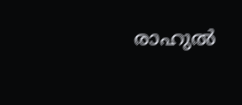രാഹുല്‍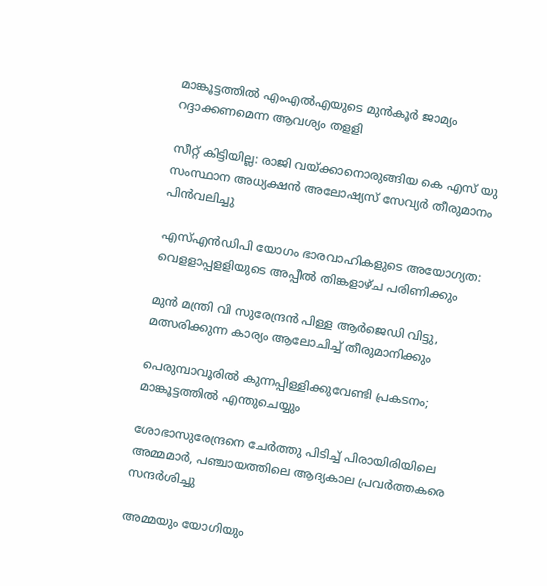മാങ്കൂട്ടത്തില്‍ എംഎല്‍എയുടെ മുന്‍കൂര്‍ ജാമ്യം റദ്ദാക്കണമെന്ന ആവശ്യം തളളി

സീറ്റ് കിട്ടിയില്ല: രാജി വയ്‌ക്കാനൊരുങ്ങിയ കെ എസ് യു സംസ്ഥാന അധ്യക്ഷന്‍ അലോഷ്യസ് സേവ്യര്‍ തീരുമാനം പിന്‍വലിച്ചു

എസ്എന്‍ഡിപി യോഗം ഭാരവാഹികളുടെ അയോഗ്യത: വെളളാപ്പളളിയുടെ അപ്പീല്‍ തിങ്കളാഴ്ച പരിണിക്കും

മുന്‍ മന്ത്രി വി സുരേന്ദ്രന്‍ പിള്ള ആര്‍ജെഡി വിട്ടു, മത്സരിക്കുന്ന കാര്യം ആലോചിച്ച് തീരുമാനിക്കും

പെരുമ്പാവൂരിൽ കുന്നപ്പിള്ളിക്കുവേണ്ടി പ്രകടനം; മാങ്കൂട്ടത്തിൽ എന്തുചെയ്യും

ശോഭാസുരേന്ദ്രനെ ചേര്‍ത്തു പിടിച്ച് പിരായിരിയിലെ അമ്മമാര്‍, പഞ്ചായത്തിലെ ആദ്യകാല പ്രവര്‍ത്തകരെ സന്ദര്‍ശിച്ചു

അമ്മയും യോഗിയും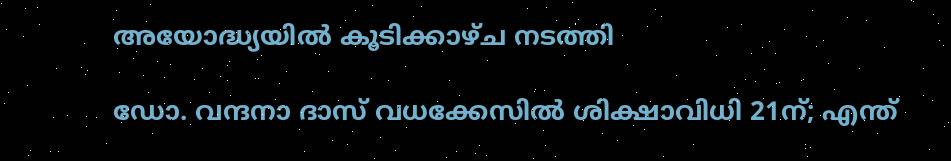അയോദ്ധ്യയിൽ കൂടിക്കാഴ്ച നടത്തി

ഡോ. വന്ദനാ ദാസ് വധക്കേസിൽ ശിക്ഷാവിധി 21ന്; എന്ത്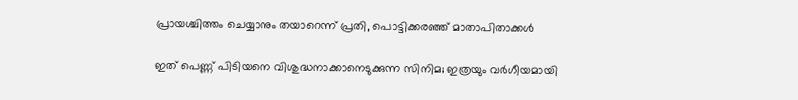പ്രായശ്ചിത്തം ചെയ്യാനും തയാറെന്ന് പ്രതി, പൊട്ടിക്കരഞ്ഞ് മാതാപിതാക്കൾ

ഇത് പെണ്ണ് പിടിയനെ വിശുദ്ധനാക്കാനെടുക്കുന്ന സിനിമ; ഇത്രയും വർഗീയമായി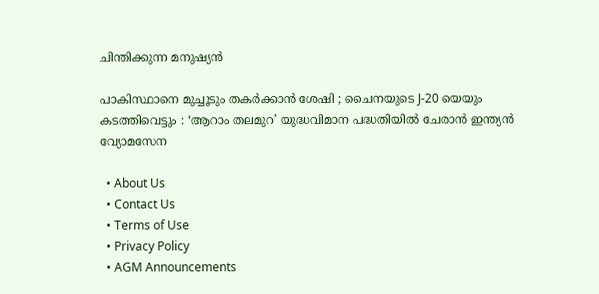ചിന്തിക്കുന്ന മനുഷ്യൻ

പാകിസ്ഥാനെ മുച്ചൂടും തകർക്കാൻ ശേഷി ; ചൈനയുടെ J-20 യെയും കടത്തിവെട്ടും : ‘ആറാം തലമുറ’ യുദ്ധവിമാന പദ്ധതിയിൽ ചേരാൻ ഇന്ത്യൻ വ്യോമസേന

  • About Us
  • Contact Us
  • Terms of Use
  • Privacy Policy
  • AGM Announcements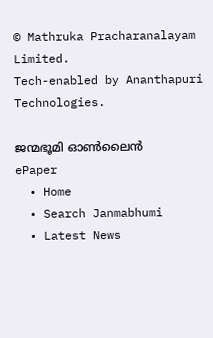© Mathruka Pracharanalayam Limited.
Tech-enabled by Ananthapuri Technologies.

ജന്മഭൂമി ഓണ്‍ലൈന്‍
ePaper
  • Home
  • Search Janmabhumi
  • Latest News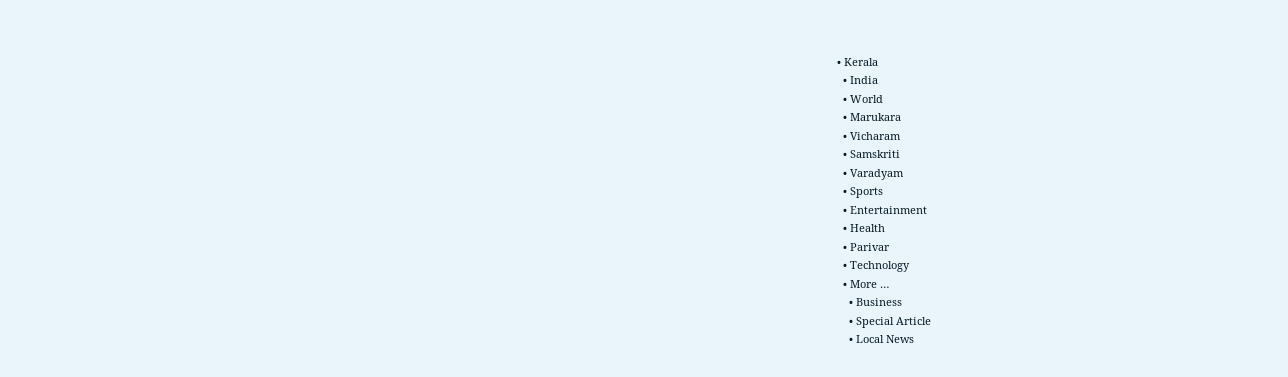• Kerala
  • India
  • World
  • Marukara
  • Vicharam
  • Samskriti
  • Varadyam
  • Sports
  • Entertainment
  • Health
  • Parivar
  • Technology
  • More …
    • Business
    • Special Article
    • Local News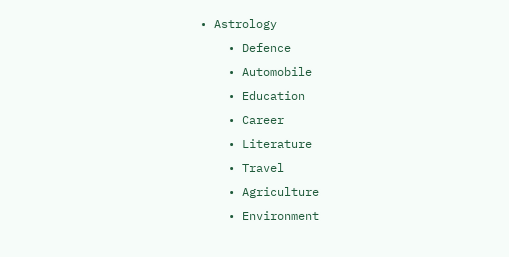• Astrology
    • Defence
    • Automobile
    • Education
    • Career
    • Literature
    • Travel
    • Agriculture
    • Environment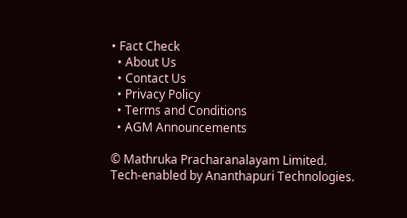• Fact Check
  • About Us
  • Contact Us
  • Privacy Policy
  • Terms and Conditions
  • AGM Announcements

© Mathruka Pracharanalayam Limited.
Tech-enabled by Ananthapuri Technologies.